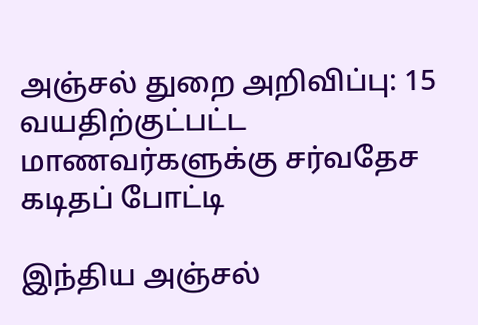அஞ்சல் துறை அறிவிப்பு: 15 வயதிற்குட்பட்ட மாணவர்களுக்கு சர்வதேச கடிதப் போட்டி

இந்திய அஞ்சல்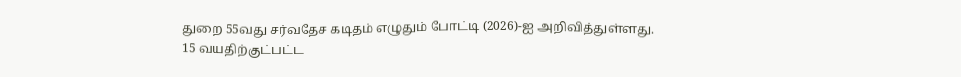துறை 55வது சர்வதேச கடிதம் எழுதும் போட்டி (2026)-ஐ அறிவித்துள்ளது.
15 வயதிற்குட்பட்ட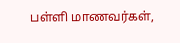பள்ளி மாணவர்கள்,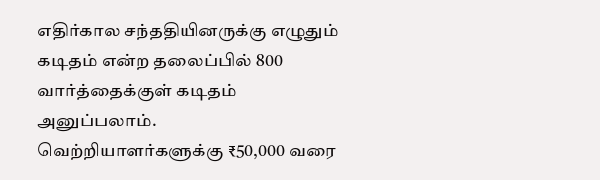எதிர்கால சந்ததியினருக்கு எழுதும் கடிதம் என்ற தலைப்பில் 800 வார்த்தைக்குள் கடிதம் அனுப்பலாம்.
வெற்றியாளர்களுக்கு ₹50,000 வரை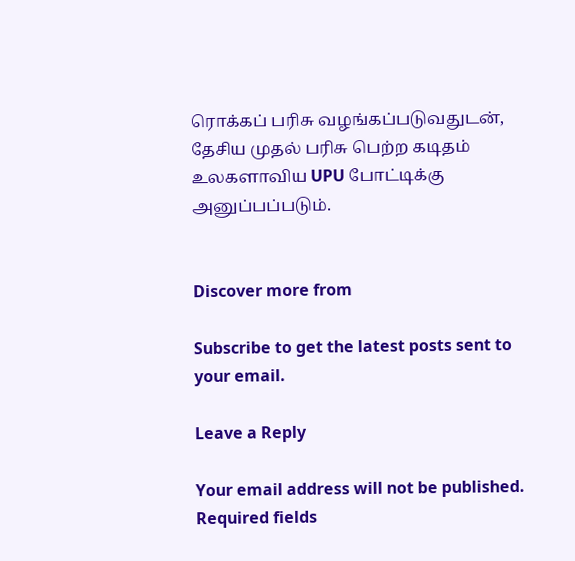ரொக்கப் பரிசு வழங்கப்படுவதுடன், தேசிய முதல் பரிசு பெற்ற கடிதம் உலகளாவிய UPU போட்டிக்கு அனுப்பப்படும்.


Discover more from

Subscribe to get the latest posts sent to your email.

Leave a Reply

Your email address will not be published. Required fields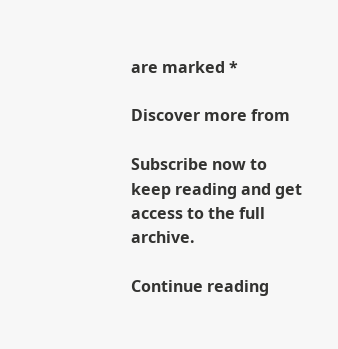are marked *

Discover more from

Subscribe now to keep reading and get access to the full archive.

Continue reading